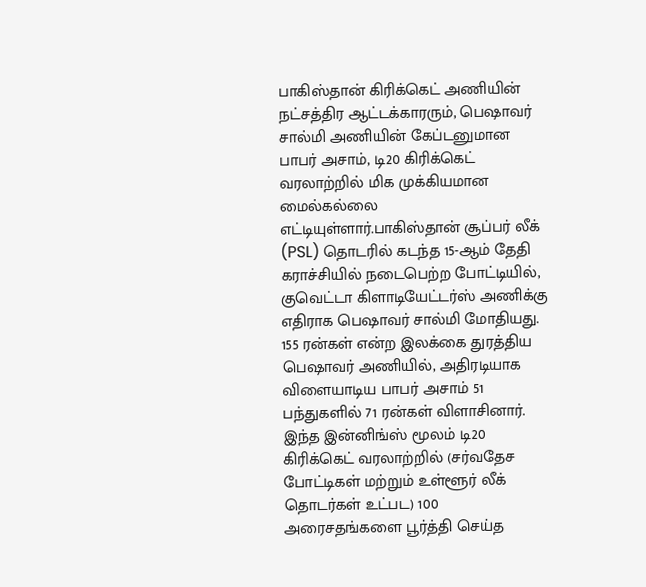பாகிஸ்தான் கிரிக்கெட் அணியின் நட்சத்திர ஆட்டக்காரரும், பெஷாவர் சால்மி அணியின் கேப்டனுமான பாபர் அசாம், டி20 கிரிக்கெட் வரலாற்றில் மிக முக்கியமான மைல்கல்லை எட்டியுள்ளார்.பாகிஸ்தான் சூப்பர் லீக் (PSL) தொடரில் கடந்த 15-ஆம் தேதி கராச்சியில் நடைபெற்ற போட்டியில், குவெட்டா கிளாடியேட்டர்ஸ் அணிக்கு எதிராக பெஷாவர் சால்மி மோதியது. 155 ரன்கள் என்ற இலக்கை துரத்திய பெஷாவர் அணியில், அதிரடியாக விளையாடிய பாபர் அசாம் 51 பந்துகளில் 71 ரன்கள் விளாசினார்.
இந்த இன்னிங்ஸ் மூலம் டி20 கிரிக்கெட் வரலாற்றில் (சர்வதேச போட்டிகள் மற்றும் உள்ளூர் லீக் தொடர்கள் உட்பட) 100 அரைசதங்களை பூர்த்தி செய்த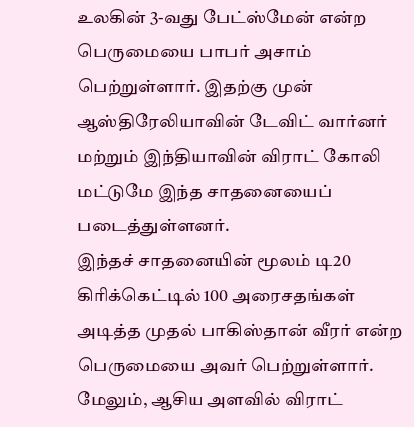உலகின் 3-வது பேட்ஸ்மேன் என்ற பெருமையை பாபர் அசாம் பெற்றுள்ளார். இதற்கு முன் ஆஸ்திரேலியாவின் டேவிட் வார்னர் மற்றும் இந்தியாவின் விராட் கோலி மட்டுமே இந்த சாதனையைப் படைத்துள்ளனர்.
இந்தச் சாதனையின் மூலம் டி20 கிரிக்கெட்டில் 100 அரைசதங்கள் அடித்த முதல் பாகிஸ்தான் வீரர் என்ற பெருமையை அவர் பெற்றுள்ளார். மேலும், ஆசிய அளவில் விராட்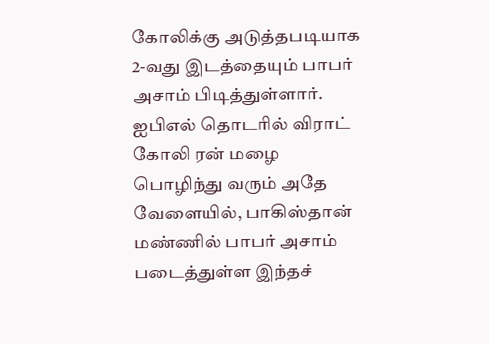கோலிக்கு அடுத்தபடியாக 2-வது இடத்தையும் பாபர் அசாம் பிடித்துள்ளார். ஐபிஎல் தொடரில் விராட் கோலி ரன் மழை பொழிந்து வரும் அதே வேளையில், பாகிஸ்தான் மண்ணில் பாபர் அசாம் படைத்துள்ள இந்தச்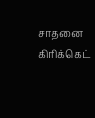சாதனை கிரிக்கெட்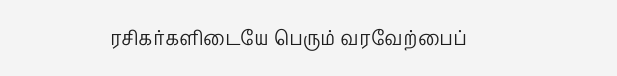ரசிகர்களிடையே பெரும் வரவேற்பைப்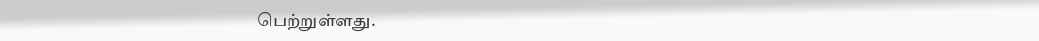பெற்றுள்ளது.